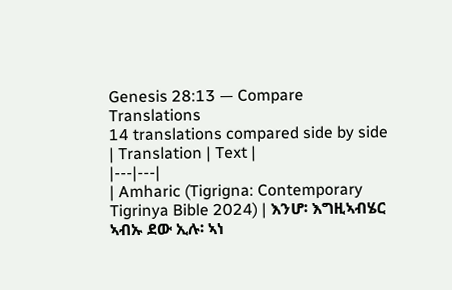Genesis 28:13 — Compare Translations
14 translations compared side by side
| Translation | Text |
|---|---|
| Amharic (Tigrigna: Contemporary Tigrinya Bible 2024) | እንሆ፡ እግዚኣብሄር ኣብኡ ደው ኢሉ፡ ኣነ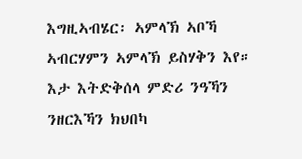እግዚኣብሄር፡ ኣምላኽ ኣቦኻ ኣብርሃምን ኣምላኽ ይስሃቅን እየ። እታ እትድቅሰላ ምድሪ ንዓኻን ንዘርእኻን ክህበካ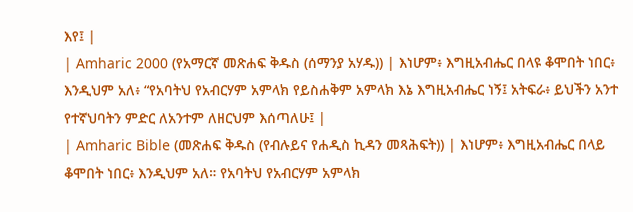እየ፤ |
| Amharic 2000 (የአማርኛ መጽሐፍ ቅዱስ (ሰማንያ አሃዱ)) | እነሆም፥ እግዚአብሔር በላዩ ቆሞበት ነበር፥ እንዲህም አለ፥ “የአባትህ የአብርሃም አምላክ የይስሐቅም አምላክ እኔ እግዚአብሔር ነኝ፤ አትፍራ፥ ይህችን አንተ የተኛህባትን ምድር ለአንተም ለዘርህም እሰጣለሁ፤ |
| Amharic Bible (መጽሐፍ ቅዱስ (የብሉይና የሐዲስ ኪዳን መጻሕፍት)) | እነሆም፥ እግዚአብሔር በላይ ቆሞበት ነበር፥ እንዲህም አለ። የአባትህ የአብርሃም አምላክ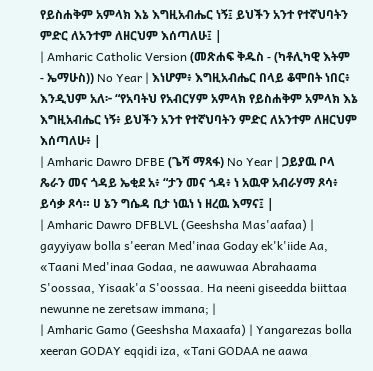የይስሐቅም አምላክ እኔ እግዚአብሔር ነኝ፤ ይህችን አንተ የተኛህባትን ምድር ለአንተም ለዘርህም እሰጣለሁ፤ |
| Amharic Catholic Version (መጽሐፍ ቅዱስ - (ካቶሊካዊ እትም - ኤማሁስ)) No Year | እነሆም፥ እግዚአብሔር በላይ ቆሞበት ነበር፥ እንዲህም አለ፦ “የአባትህ የአብርሃም አምላክ የይስሐቅም አምላክ እኔ እግዚአብሔር ነኝ፥ ይህችን አንተ የተኛህባትን ምድር ለአንተም ለዘርህም እሰጣለሁ፥ |
| Amharic Dawro DFBE (ጌሻ ማጻፋ) No Year | ጋይያዉ ቦላ ጼራን መና ጎዳይ ኤቂደ አ፥ “ታን መና ጎዳ፥ ነ አዉዋ አብራሃማ ጾሳ፥ ይሳቃ ጾሳ። ሀ ኔን ግሴዳ ቢታ ነዉነ ነ ዘረዉ እማና፤ |
| Amharic Dawro DFBLVL (Geeshsha Mas'aafaa) | gayyiyaw bolla s'eeran Med'inaa Goday ek'k'iide Aa, «Taani Med'inaa Godaa, ne aawuwaa Abrahaama S'oossaa, Yisaak'a S'oossaa. Ha neeni giseedda biittaa newunne ne zeretsaw immana; |
| Amharic Gamo (Geeshsha Maxaafa) | Yangarezas bolla xeeran GODAY eqqidi iza, «Tani GODAA ne aawa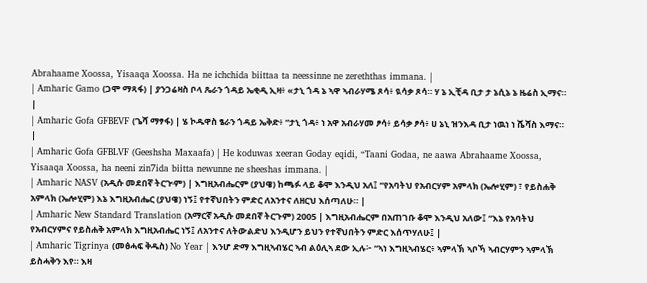Abrahaame Xoossa, Yisaaqa Xoossa. Ha ne ichchida biittaa ta neessinne ne zereththas immana. |
| Amharic Gamo (ጋሞ ማጻፋ) | ያንጋሬዛስ ቦላ ጼራን ጎዳይ ኤቂዲ ኢዛ፥ «ታኒ ጎዳ ኔ ኣዋ ኣብራሃሜ ጾሳ፥ ዪሳቃ ጾሳ። ሃ ኔ ኢቺዳ ቢታ ታ ኔሲኔ ኔ ዜሬስ ኢማና። |
| Amharic Gofa GFBEVF (ጌሻ ማፃፋ) | ሄ ኮዱዋስ ፄራን ጎዳይ ኤቅድ፥ “ታኒ ጎዳ፥ ነ አዋ አብራሃመ ፆሳ፥ ይሳቃ ፆሳ፥ ሀ ኔኒ ዝንእዳ ቢታ ነዉነ ነ ሼሻስ እማና። |
| Amharic Gofa GFBLVF (Geeshsha Maxaafa) | He koduwas xeeran Goday eqidi, “Taani Godaa, ne aawa Abrahaame Xoossa, Yisaaqa Xoossa, ha neeni zin7ida biitta newunne ne sheeshas immana. |
| Amharic NASV (አዲሱ መደበኛ ትርጒም) | እግዚአብሔርም (ያህዌ) ከጫፉ ላይ ቆሞ እንዲህ አለ፤ “የአባትህ የአብርሃም አምላክ (ኤሎሂም) ፣ የይስሐቅ አምላክ (ኤሎሂም) እኔ እግዚአብሔር (ያህዌ) ነኝ፤ የተኛህበትን ምድር ለአንተና ለዘርህ እሰጣለሁ። |
| Amharic New Standard Translation (አማርኛ አዲሱ መደበኛ ትርጉም) 2005 | እግዚአብሔርም በአጠገቡ ቆሞ እንዲህ አለው፤ “እኔ የአባትህ የአብርሃምና የይስሐቅ አምላክ እግዚአብሔር ነኝ፤ ለአንተና ለትውልድህ እንዲሆን ይህን የተኛህበትን ምድር እሰጥሃለሁ፤ |
| Amharic Tigrinya (መፅሓፍ ቅዱስ) No Year | እንሆ ድማ እግዚኣብሄር ኣብ ልዕሊኣ ደው ኢሉ፦ “ኣነ እግዚኣብሄር፥ ኣምላኽ ኣቦኻ ኣብርሃምን ኣምላኽ ይስሓቅን እየ። እዛ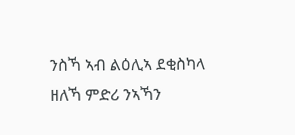ንስኻ ኣብ ልዕሊኣ ደቂስካላ ዘለኻ ምድሪ ንኣኻን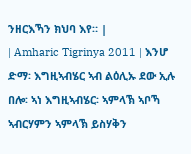ንዘርእኻን ክህባ እየ። |
| Amharic Tigrinya 2011 | እንሆ ድማ፡ እግዚኣብሄር ኣብ ልዕሊኡ ደው ኢሉ በሎ፡ ኣነ እግዚኣብሄር፡ ኣምላኽ ኣቦኻ ኣብርሃምን ኣምላኽ ይስሃቅን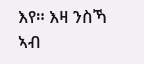እየ። እዛ ንስኻ ኣብ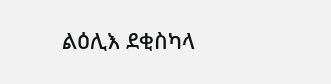ልዕሊእ ደቂስካላ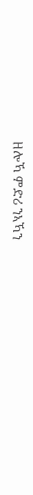ዘሎኻ ምድሪ ንኣኻን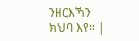ንዘርእኻን ክህባ እየ። |